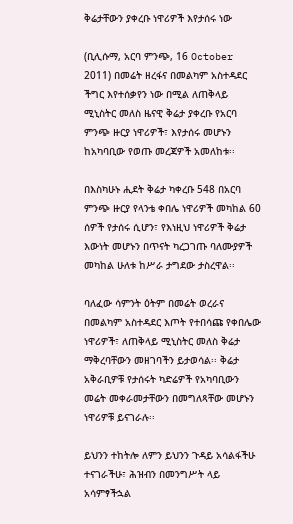ቅሬታቸውን ያቀረቡ ነዋሪዎች እየታሰሩ ነው

(ቢሊሱማ, አርባ ምንጭ, 16 October 2011) በመሬት ዘረፋና በመልካም አስተዳደር ችግር እየተሰቃየን ነው በሚል ለጠቅላይ ሚኒስትር መለስ ዜናዊ ቅሬታ ያቀረቡ የአርባ ምንጭ ዙርያ ነዋሪዎች፣ እየታሰሩ መሆኑን ከአካባቢው የወጡ መረጃዎች አመለከቱ፡፡

በእስካሁኑ ሒደት ቅሬታ ካቀረቡ 548 በአርባ ምንጭ ዙርያ የላንቴ ቀበሌ ነዋሪዎች መካከል 60 ሰዎች የታሰሩ ሲሆን፣ የእነዚህ ነዋሪዎች ቅሬታ እውነት መሆኑን በጥናት ካረጋገጡ ባለሙያዎች መካከል ሁለቱ ከሥራ ታግደው ታስረዋል፡፡

ባለፈው ሳምንት ዕትም በመሬት ወረራና በመልካም አስተዳደር እጦት የተበሳጩ የቀበሌው ነዋሪዎች፣ ለጠቅላይ ሚኒስትር መለስ ቅሬታ ማቅረባቸውን መዘገባችን ይታወሳል፡፡ ቅሬታ አቅራቢዎቹ የታሰሩት ካድሬዎች የአካባቢውን መሬት መቀራመታቸውን በመግለጻቸው መሆኑን ነዋሪዎቹ ይናገራሉ፡፡

ይህንን ተከትሎ ለምን ይህንን ጉዳይ አሳልፋችሁ ተናገራችሁ፣ ሕዝብን በመንግሥት ላይ አሳምፃችኋል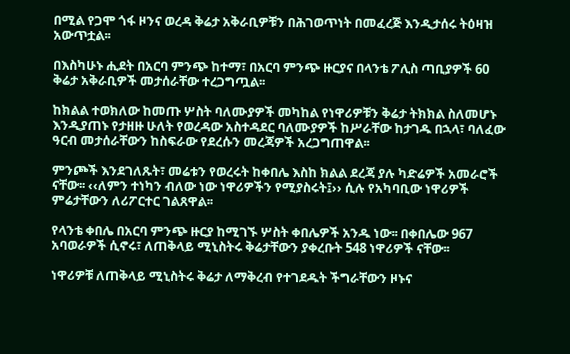በሚል የጋሞ ጎፋ ዞንና ወረዳ ቅሬታ አቅራቢዎቹን በሕገወጥነት በመፈረጅ እንዲታሰሩ ትዕዛዝ አውጥቷል፡፡

በእስካሁኑ ሒደት በአርባ ምንጭ ከተማ፣ በአርባ ምንጭ ዙርያና በላንቴ ፖሊስ ጣቢያዎች 60 ቅሬታ አቅራቢዎች መታሰራቸው ተረጋግጧል፡፡

ከክልል ተወክለው ከመጡ ሦስት ባለሙያዎች መካከል የነዋሪዎቹን ቅሬታ ትክክል ስለመሆኑ እንዲያጠኑ የታዘዙ ሁለት የወረዳው አስተዳደር ባለሙያዎች ከሥራቸው ከታገዱ በኋላ፣ ባለፈው ዓርብ መታሰራቸውን ከስፍራው የደረሱን መረጃዎች አረጋግጠዋል፡፡

ምንጮች እንደገለጹት፣ መሬቱን የወረሩት ከቀበሌ እስከ ክልል ደረጃ ያሉ ካድሬዎች አመራሮች ናቸው፡፡ ‹‹ለምን ተነካን ብለው ነው ነዋሪዎችን የሚያስሩት፤›› ሲሉ የአካባቢው ነዋሪዎች ምሬታቸውን ለሪፖርተር ገልጸዋል፡፡

የላንቴ ቀበሌ በአርባ ምንጭ ዙርያ ከሚገኙ ሦስት ቀበሌዎች አንዱ ነው፡፡ በቀበሌው 967 አባወራዎች ሲኖሩ፣ ለጠቅላይ ሚኒስትሩ ቅሬታቸውን ያቀረቡት 548 ነዋሪዎች ናቸው፡፡

ነዋሪዎቹ ለጠቅላይ ሚኒስትሩ ቅሬታ ለማቅረብ የተገደዱት ችግራቸውን ዞኑና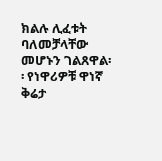ክልሉ ሊፈቱት ባለመቻላቸው መሆኑን ገልጸዋል፡፡ የነዋሪዎቹ ዋነኛ ቅሬታ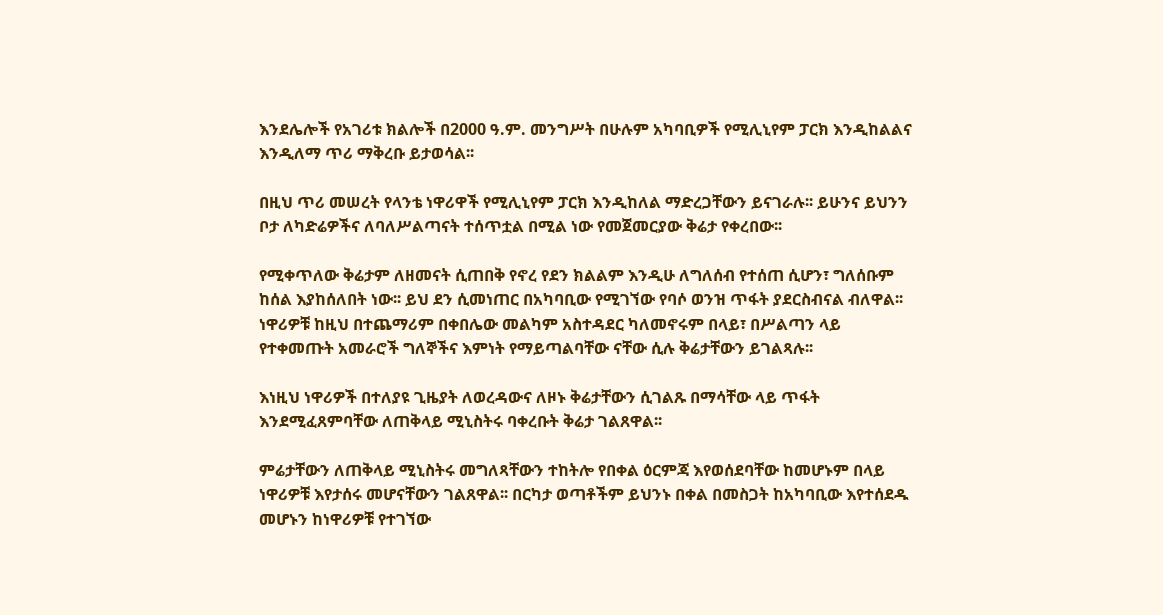እንደሌሎች የአገሪቱ ክልሎች በ2000 ዓ.ም. መንግሥት በሁሉም አካባቢዎች የሚሊኒየም ፓርክ እንዲከልልና እንዲለማ ጥሪ ማቅረቡ ይታወሳል፡፡

በዚህ ጥሪ መሠረት የላንቴ ነዋሪዋች የሚሊኒየም ፓርክ እንዲከለል ማድረጋቸውን ይናገራሉ፡፡ ይሁንና ይህንን ቦታ ለካድሬዎችና ለባለሥልጣናት ተሰጥቷል በሚል ነው የመጀመርያው ቅሬታ የቀረበው፡፡

የሚቀጥለው ቅሬታም ለዘመናት ሲጠበቅ የኖረ የደን ክልልም እንዲሁ ለግለሰብ የተሰጠ ሲሆን፣ ግለሰቡም ከሰል እያከሰለበት ነው፡፡ ይህ ደን ሲመነጠር በአካባቢው የሚገኘው የባሶ ወንዝ ጥፋት ያደርስብናል ብለዋል፡፡ ነዋሪዎቹ ከዚህ በተጨማሪም በቀበሌው መልካም አስተዳደር ካለመኖሩም በላይ፣ በሥልጣን ላይ የተቀመጡት አመራሮች ግለኞችና እምነት የማይጣልባቸው ናቸው ሲሉ ቅሬታቸውን ይገልጻሉ፡፡

እነዚህ ነዋሪዎች በተለያዩ ጊዜያት ለወረዳውና ለዞኑ ቅሬታቸውን ሲገልጹ በማሳቸው ላይ ጥፋት እንደሚፈጸምባቸው ለጠቅላይ ሚኒስትሩ ባቀረቡት ቅሬታ ገልጸዋል፡፡

ምሬታቸውን ለጠቅላይ ሚኒስትሩ መግለጻቸውን ተከትሎ የበቀል ዕርምጃ እየወሰደባቸው ከመሆኑም በላይ ነዋሪዎቹ እየታሰሩ መሆናቸውን ገልጸዋል፡፡ በርካታ ወጣቶችም ይህንኑ በቀል በመስጋት ከአካባቢው እየተሰደዱ መሆኑን ከነዋሪዎቹ የተገኘው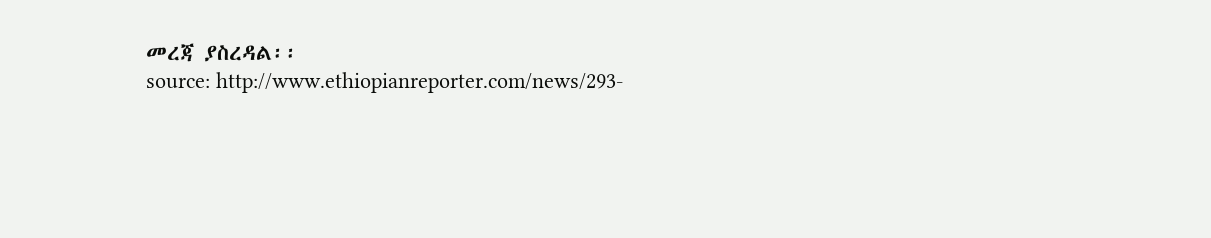መረጃ ያስረዳል፡፡
source: http://www.ethiopianreporter.com/news/293-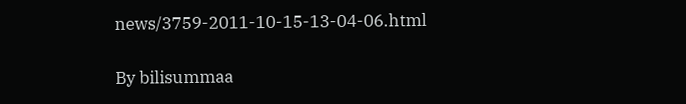news/3759-2011-10-15-13-04-06.html

By bilisummaa